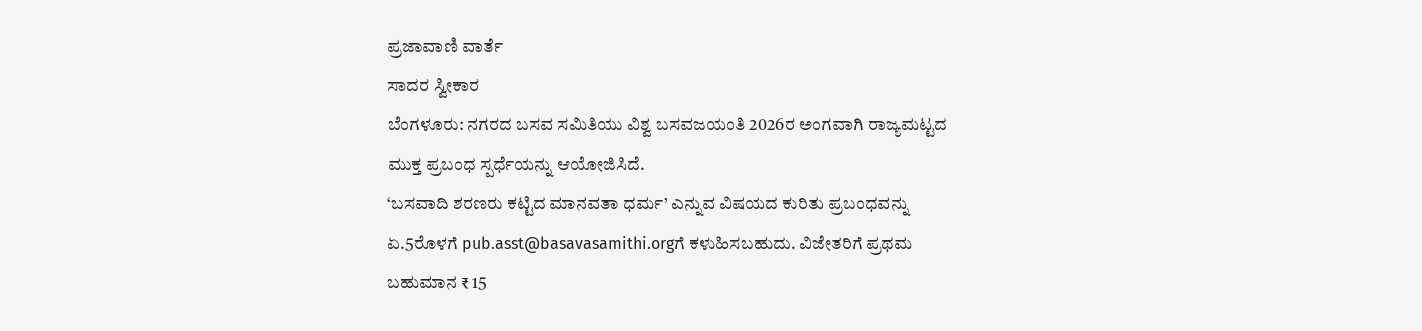ಪ್ರಜಾವಾಣಿ ವಾರ್ತೆ
ಸಾದರ ಸ್ವೀಕಾರ
ಬೆಂಗಳೂರು: ನಗರದ ಬಸವ ಸಮಿತಿಯು ವಿಶ್ವ ಬಸವಜಯಂತಿ 2026ರ ಅಂಗವಾಗಿ ರಾಜ್ಯಮಟ್ಟದ ಮುಕ್ತ ಪ್ರಬಂಧ ಸ್ಪರ್ಧೆಯನ್ನು ಆಯೋಜಿಸಿದೆ.
‘ಬಸವಾದಿ ಶರಣರು ಕಟ್ಟಿದ ಮಾನವತಾ ಧರ್ಮ’ ಎನ್ನುವ ವಿಷಯದ ಕುರಿತು ಪ್ರಬಂಧವನ್ನು ಏ.5ರೊಳಗೆ pub.asst@basavasamithi.orgಗೆ ಕಳುಹಿಸಬಹುದು. ವಿಜೇತರಿಗೆ ಪ್ರಥಮ ಬಹುಮಾನ ₹ 15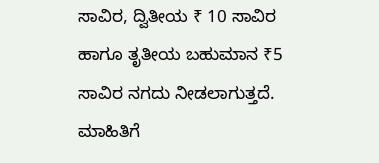ಸಾವಿರ, ದ್ವಿತೀಯ ₹ 10 ಸಾವಿರ ಹಾಗೂ ತೃತೀಯ ಬಹುಮಾನ ₹5 ಸಾವಿರ ನಗದು ನೀಡಲಾಗುತ್ತದೆ. ಮಾಹಿತಿಗೆ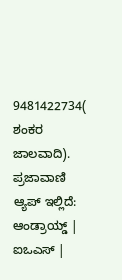9481422734( ಶಂಕರ ಜಾಲವಾದಿ).
ಪ್ರಜಾವಾಣಿ ಆ್ಯಪ್ ಇಲ್ಲಿದೆ: ಆಂಡ್ರಾಯ್ಡ್ | ಐಒಎಸ್ |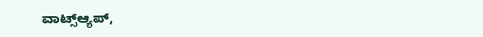ವಾಟ್ಸ್ಆ್ಯಪ್,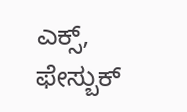ಎಕ್ಸ್, ಫೇಸ್ಬುಕ್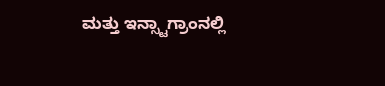ಮತ್ತು ಇನ್ಸ್ಟಾಗ್ರಾಂನಲ್ಲಿ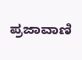ಪ್ರಜಾವಾಣಿ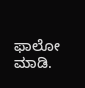ಫಾಲೋ ಮಾಡಿ.